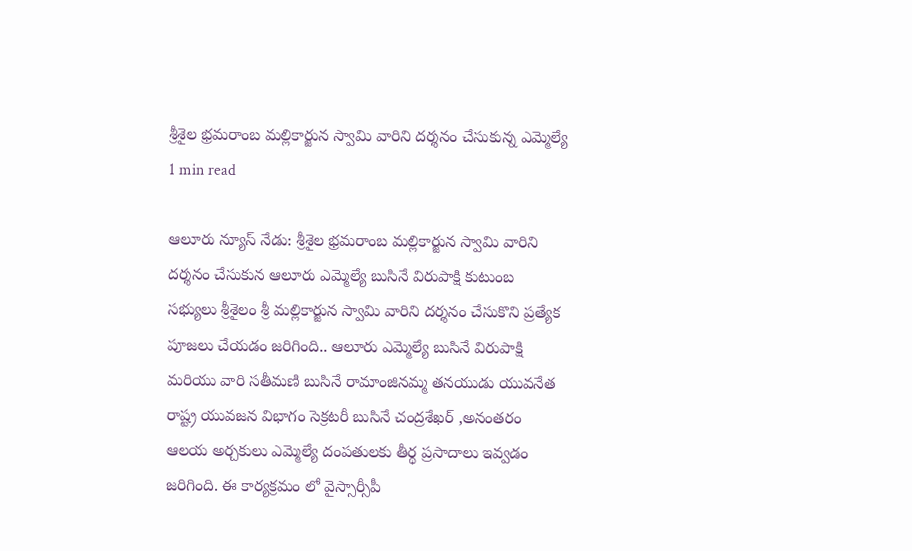శ్రీశైల భ్రమరాంబ మల్లికార్జున స్వామి వారిని దర్శనం చేసుకున్న ఎమ్మెల్యే
1 min read

ఆలూరు న్యూస్ నేడు: శ్రీశైల భ్రమరాంబ మల్లికార్జున స్వామి వారిని దర్శనం చేసుకున ఆలూరు ఎమ్మెల్యే బుసినే విరుపాక్షి కుటుంబ సభ్యులు శ్రీశైలం శ్రీ మల్లికార్జున స్వామి వారిని దర్శనం చేసుకొని ప్రత్యేక పూజలు చేయడం జరిగింది.. ఆలూరు ఎమ్మెల్యే బుసినే విరుపాక్షి మరియు వారి సతీమణి బుసినే రామాంజినమ్మ తనయుడు యువనేత రాష్ట్ర యువజన విభాగం సెక్రటరీ బుసినే చంద్రశేఖర్ ,అనంతరం ఆలయ అర్చకులు ఎమ్మెల్యే దంపతులకు తీర్థ ప్రసాదాలు ఇవ్వడం జరిగింది. ఈ కార్యక్రమం లో వైస్సార్సీపీ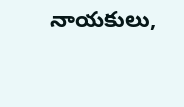నాయకులు,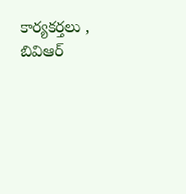కార్యకర్తలు , బివిఆర్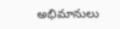అభిమానులు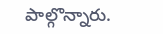పాల్గొన్నారు.